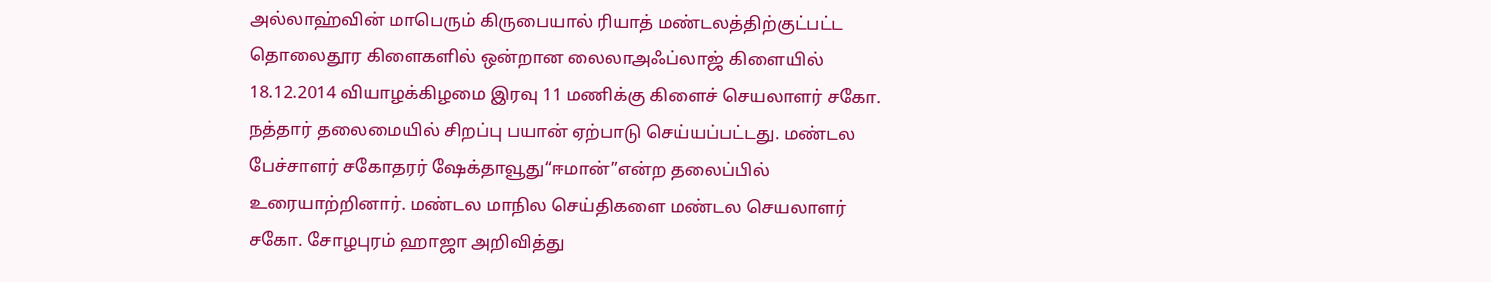அல்லாஹ்வின் மாபெரும் கிருபையால் ரியாத் மண்டலத்திற்குட்பட்ட தொலைதூர கிளைகளில் ஒன்றான லைலாஅஃப்லாஜ் கிளையில் 18.12.2014 வியாழக்கிழமை இரவு 11 மணிக்கு கிளைச் செயலாளர் சகோ. நத்தார் தலைமையில் சிறப்பு பயான் ஏற்பாடு செய்யப்பட்டது. மண்டல பேச்சாளர் சகோதரர் ஷேக்தாவூது“ஈமான்”என்ற தலைப்பில் உரையாற்றினார். மண்டல மாநில செய்திகளை மண்டல செயலாளர் சகோ. சோழபுரம் ஹாஜா அறிவித்து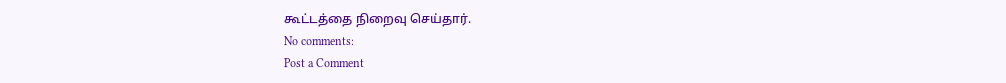கூட்டத்தை நிறைவு செய்தார்.
No comments:
Post a Comment